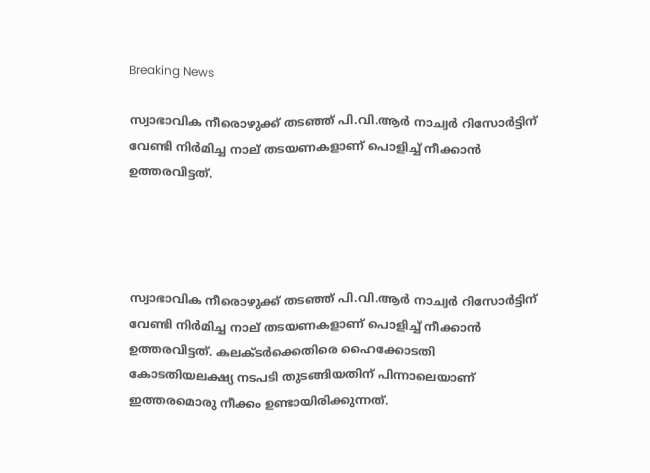Breaking News

സ്വാഭാവിക നീരൊഴുക്ക് തടഞ്ഞ് പി.വി.ആര്‍ നാച്വര്‍ റിസോര്‍ട്ടിന് വേണ്ടി നിര്‍മിച്ച നാല് തടയണകളാണ് പൊളിച്ച്‌ നീക്കാന്‍ ഉത്തരവിട്ടത്.




സ്വാഭാവിക നീരൊഴുക്ക് തടഞ്ഞ് പി.വി.ആര്‍ നാച്വര്‍ റിസോര്‍ട്ടിന് വേണ്ടി നിര്‍മിച്ച നാല് തടയണകളാണ് പൊളിച്ച്‌ നീക്കാന്‍ ഉത്തരവിട്ടത്. കലക്ടര്‍ക്കെതിരെ ഹൈക്കോടതി കോടതിയലക്ഷ്യ നടപടി തുടങ്ങിയതിന് പിന്നാലെയാണ് ഇത്തരമൊരു നീക്കം ഉണ്ടായിരിക്കുന്നത്.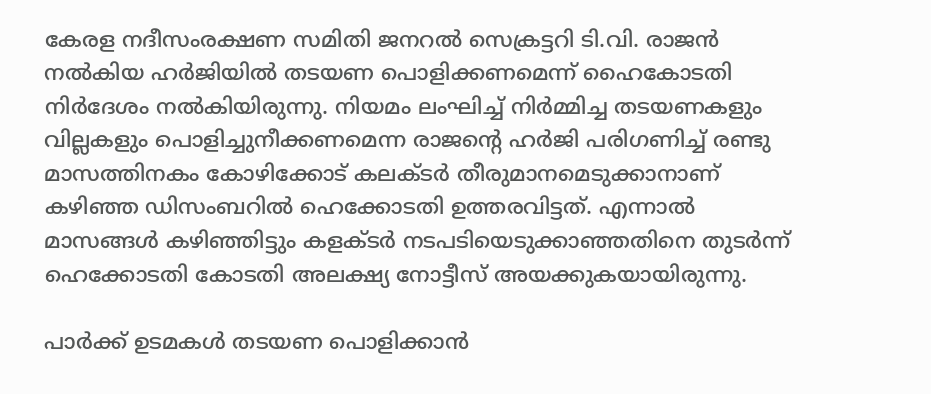കേരള നദീസംരക്ഷണ സമിതി ജനറല്‍ സെക്രട്ടറി ടി.വി. രാജന്‍ നല്‍കിയ ഹര്‍ജിയില്‍ തടയണ പൊളിക്കണമെന്ന് ഹൈകോടതി നിര്‍ദേശം നല്‍കിയിരുന്നു. നിയമം ലംഘിച്ച്‌ നിര്‍മ്മിച്ച തടയണകളും വില്ലകളും പൊളിച്ചുനീക്കണമെന്ന രാജന്റെ ഹര്‍ജി പരിഗണിച്ച്‌ രണ്ടു മാസത്തിനകം കോഴിക്കോട് കലക്ടര്‍ തീരുമാനമെടുക്കാനാണ് കഴിഞ്ഞ ഡിസംബറില്‍ ഹെക്കോടതി ഉത്തരവിട്ടത്. എന്നാല്‍ മാസങ്ങള്‍ കഴിഞ്ഞിട്ടും കളക്ടര്‍ നടപടിയെടുക്കാഞ്ഞതിനെ തുടര്‍ന്ന് ഹെക്കോടതി കോടതി അലക്ഷ്യ നോട്ടീസ് അയക്കുകയായിരുന്നു.

പാര്‍ക്ക് ഉടമകള്‍ തടയണ പൊളിക്കാന്‍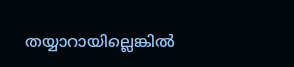തയ്യാറായില്ലെങ്കില്‍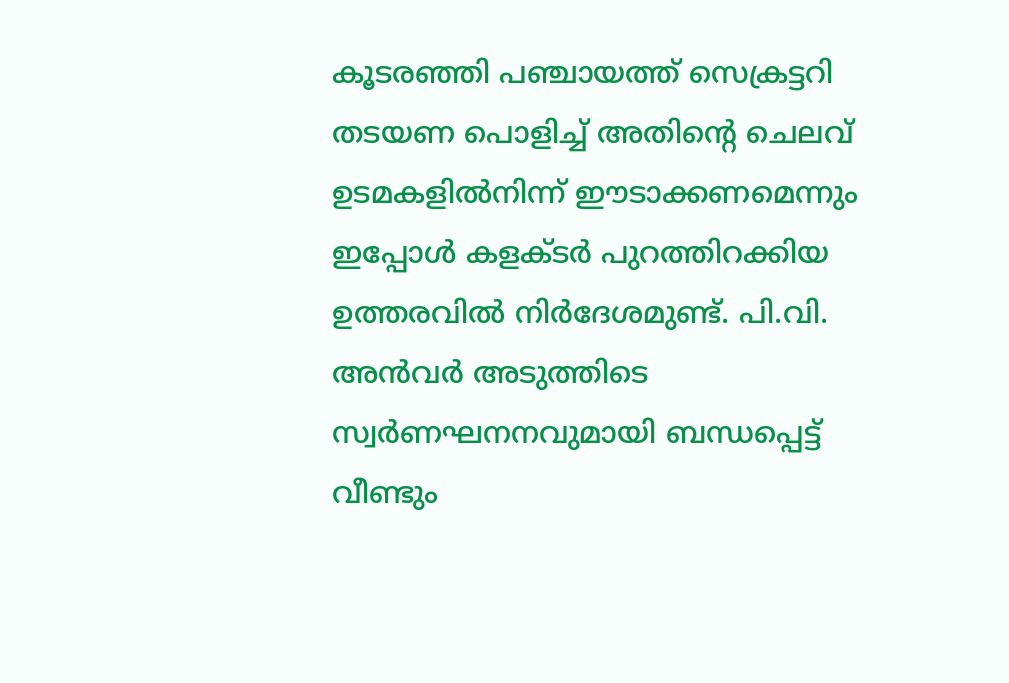കൂടരഞ്ഞി പഞ്ചായത്ത് സെക്രട്ടറി തടയണ പൊളിച്ച്‌ അതിന്‍റെ ചെലവ് ഉടമകളില്‍നിന്ന് ഈടാക്കണമെന്നും ഇപ്പോള്‍ കളക്ടര്‍ പുറത്തിറക്കിയ ഉത്തരവില്‍ നിര്‍ദേശമുണ്ട്. പി.വി. അന്‍വര്‍ അടുത്തിടെ സ്വര്‍ണഘനനവുമായി ബന്ധപ്പെട്ട് വീണ്ടും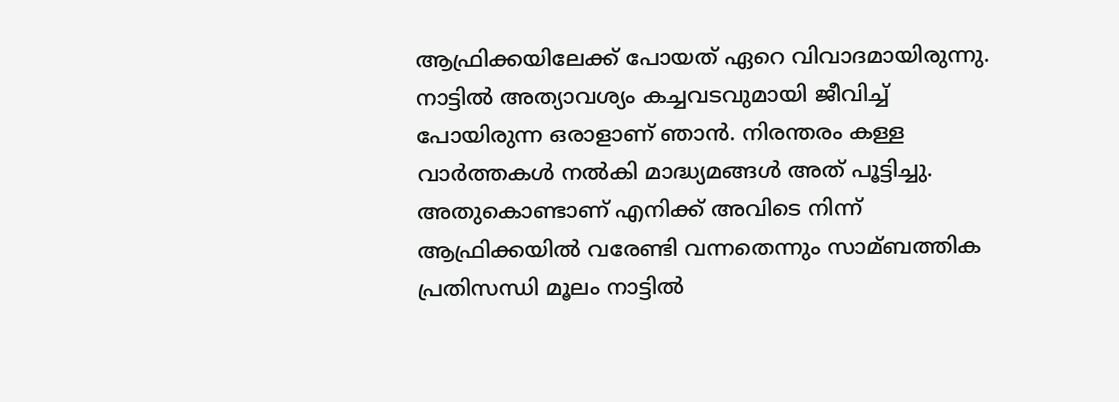ആഫ്രിക്കയിലേക്ക് പോയത് ഏറെ വിവാദമായിരുന്നു. നാട്ടില്‍ അത്യാവശ്യം കച്ചവടവുമായി ജീവിച്ച്‌ പോയിരുന്ന ഒരാളാണ് ഞാന്‍. നിരന്തരം കള്ള വാര്‍ത്തകള്‍ നല്‍കി മാദ്ധ്യമങ്ങള്‍ അത് പൂട്ടിച്ചു. അതുകൊണ്ടാണ് എനിക്ക് അവിടെ നിന്ന് ആഫ്രിക്കയില്‍ വരേണ്ടി വന്നതെന്നും സാമ്ബത്തിക പ്രതിസന്ധി മൂലം നാട്ടില്‍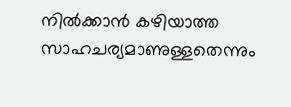നില്‍ക്കാന്‍ കഴിയാത്ത സാഹചര്യമാണുള്ളതെന്നും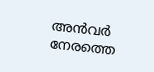അന്‍വര്‍ നേരത്തെ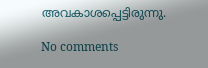അവകാശപ്പെട്ടിരുന്നു.

No comments